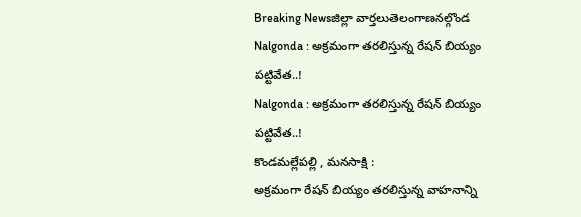Breaking Newsజిల్లా వార్తలుతెలంగాణనల్గొండ
Nalgonda : అక్రమంగా తరలిస్తున్న రేషన్ బియ్యం పట్టివేత..!
Nalgonda : అక్రమంగా తరలిస్తున్న రేషన్ బియ్యం పట్టివేత..!
కొండమల్లేపల్లి , మనసాక్షి :
అక్రమంగా రేషన్ బియ్యం తరలిస్తున్న వాహనాన్ని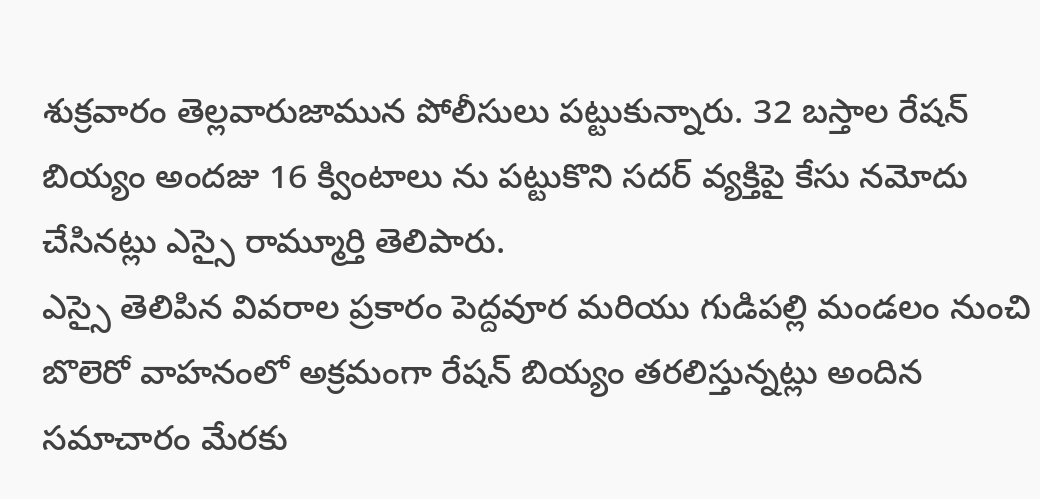శుక్రవారం తెల్లవారుజామున పోలీసులు పట్టుకున్నారు. 32 బస్తాల రేషన్ బియ్యం అందజు 16 క్వింటాలు ను పట్టుకొని సదర్ వ్యక్తిపై కేసు నమోదు చేసినట్లు ఎస్సై రామ్మూర్తి తెలిపారు.
ఎస్సై తెలిపిన వివరాల ప్రకారం పెద్దవూర మరియు గుడిపల్లి మండలం నుంచి బొలెరో వాహనంలో అక్రమంగా రేషన్ బియ్యం తరలిస్తున్నట్లు అందిన సమాచారం మేరకు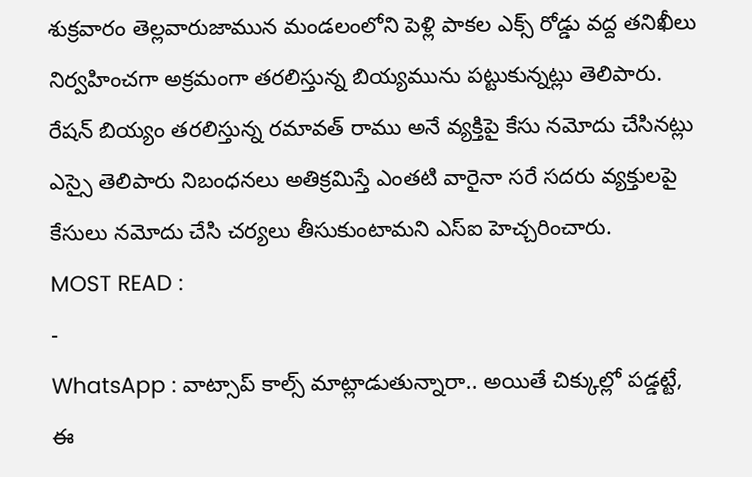శుక్రవారం తెల్లవారుజామున మండలంలోని పెళ్లి పాకల ఎక్స్ రోడ్డు వద్ద తనిఖీలు నిర్వహించగా అక్రమంగా తరలిస్తున్న బియ్యమును పట్టుకున్నట్లు తెలిపారు.
రేషన్ బియ్యం తరలిస్తున్న రమావత్ రాము అనే వ్యక్తిపై కేసు నమోదు చేసినట్లు ఎస్సై తెలిపారు నిబంధనలు అతిక్రమిస్తే ఎంతటి వారైనా సరే సదరు వ్యక్తులపై కేసులు నమోదు చేసి చర్యలు తీసుకుంటామని ఎస్ఐ హెచ్చరించారు.
MOST READ :
-
WhatsApp : వాట్సాప్ కాల్స్ మాట్లాడుతున్నారా.. అయితే చిక్కుల్లో పడ్డట్టే, ఈ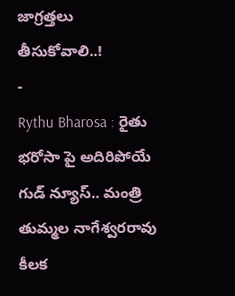జాగ్రత్తలు తీసుకోవాలి..!
-
Rythu Bharosa : రైతు భరోసా పై అదిరిపోయే గుడ్ న్యూస్.. మంత్రి తుమ్మల నాగేశ్వరరావు కీలక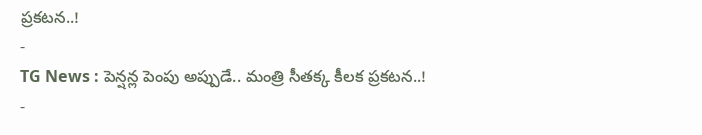ప్రకటన..!
-
TG News : పెన్షన్ల పెంపు అప్పుడే.. మంత్రి సీతక్క కీలక ప్రకటన..!
-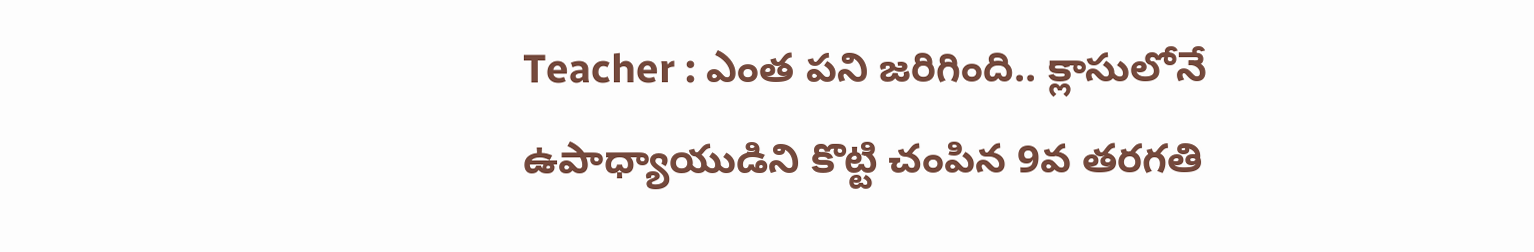Teacher : ఎంత పని జరిగింది.. క్లాసులోనే ఉపాధ్యాయుడిని కొట్టి చంపిన 9వ తరగతి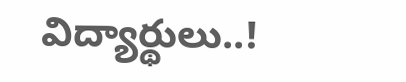విద్యార్థులు..!